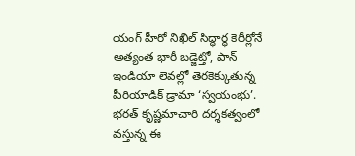యంగ్ హీరో నిఖిల్ సిద్ధార్థ కెరీర్లోనే అత్యంత భారీ బడ్జెట్తో, పాన్ ఇండియా లెవల్లో తెరకెక్కుతున్న పీరియాడిక్ డ్రామా ‘స్వయంభు’. భరత్ కృష్ణమాచారి దర్శకత్వంలో వస్తున్న ఈ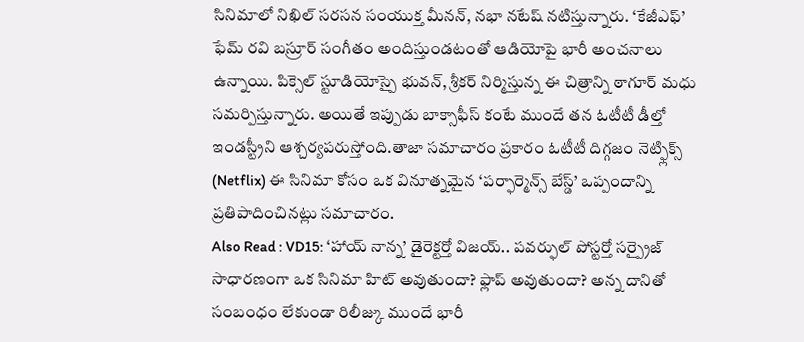సినిమాలో నిఖిల్ సరసన సంయుక్త మీనన్, నభా నటేష్ నటిస్తున్నారు. ‘కేజీఎఫ్’ ఫేమ్ రవి బస్రూర్ సంగీతం అందిస్తుండటంతో ఆడియోపై భారీ అంచనాలు ఉన్నాయి. పిక్సెల్ స్టూడియోస్పై భువన్, శ్రీకర్ నిర్మిస్తున్న ఈ చిత్రాన్ని ఠాగూర్ మధు సమర్పిస్తున్నారు. అయితే ఇప్పుడు బాక్సాఫీస్ కంటే ముందే తన ఓటీటీ డీల్తో ఇండస్ట్రీని ఆశ్చర్యపరుస్తోంది.తాజా సమాచారం ప్రకారం ఓటీటీ దిగ్గజం నెట్ఫ్లిక్స్ (Netflix) ఈ సినిమా కోసం ఒక వినూత్నమైన ‘పర్ఫార్మెన్స్ బేస్డ్’ ఒప్పందాన్ని ప్రతిపాదించినట్లు సమాచారం.
Also Read : VD15: ‘హాయ్ నాన్న’ డైరెక్టర్తో విజయ్.. పవర్ఫుల్ పోస్టర్తో సర్ప్రైజ్
సాధారణంగా ఒక సినిమా హిట్ అవుతుందా? ఫ్లాప్ అవుతుందా? అన్న దానితో సంబంధం లేకుండా రిలీజ్కు ముందే భారీ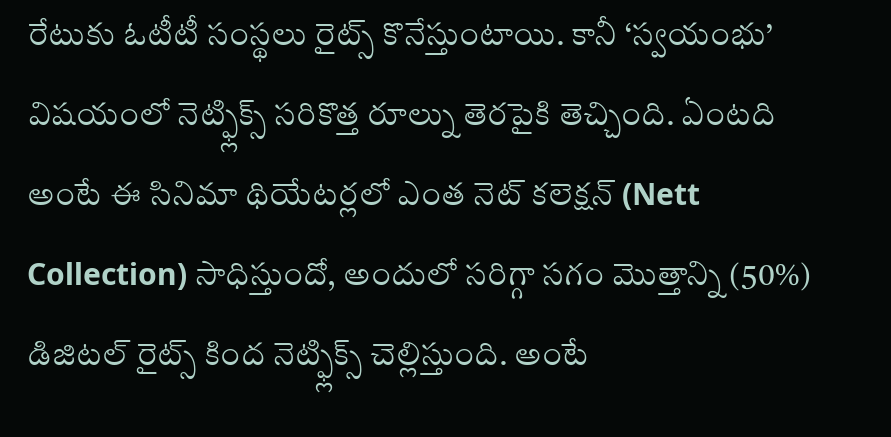రేటుకు ఓటీటీ సంస్థలు రైట్స్ కొనేస్తుంటాయి. కానీ ‘స్వయంభు’ విషయంలో నెట్ఫ్లిక్స్ సరికొత్త రూల్ను తెరపైకి తెచ్చింది. ఏంటది అంటే ఈ సినిమా థియేటర్లలో ఎంత నెట్ కలెక్షన్ (Nett Collection) సాధిస్తుందో, అందులో సరిగ్గా సగం మొత్తాన్ని (50%) డిజిటల్ రైట్స్ కింద నెట్ఫ్లిక్స్ చెల్లిస్తుంది. అంటే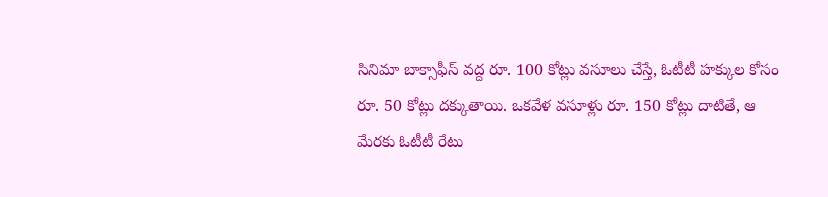సినిమా బాక్సాఫీస్ వద్ద రూ. 100 కోట్లు వసూలు చేస్తే, ఓటీటీ హక్కుల కోసం రూ. 50 కోట్లు దక్కుతాయి. ఒకవేళ వసూళ్లు రూ. 150 కోట్లు దాటితే, ఆ మేరకు ఓటీటీ రేటు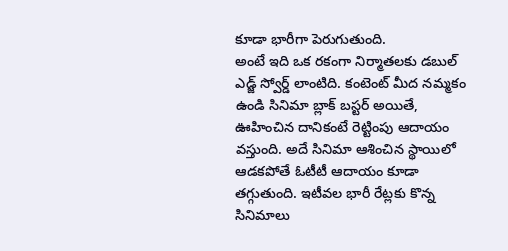కూడా భారీగా పెరుగుతుంది.
అంటే ఇది ఒక రకంగా నిర్మాతలకు డబుల్ ఎడ్జ్ స్వోర్డ్ లాంటిది. కంటెంట్ మీద నమ్మకం ఉండి సినిమా బ్లాక్ బస్టర్ అయితే, ఊహించిన దానికంటే రెట్టింపు ఆదాయం వస్తుంది. అదే సినిమా ఆశించిన స్థాయిలో ఆడకపోతే ఓటీటీ ఆదాయం కూడా తగ్గుతుంది. ఇటీవల భారీ రేట్లకు కొన్న సినిమాలు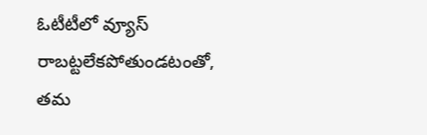ఓటీటీలో వ్యూస్ రాబట్టలేకపోతుండటంతో, తమ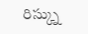రిస్క్ను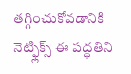తగ్గించుకోవడానికి నెట్ఫ్లిక్స్ ఈ పద్ధతిని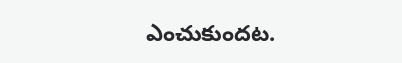ఎంచుకుందట.